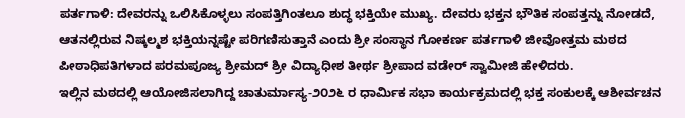ಪರ್ತಗಾಳಿ: ದೇವರನ್ನು ಒಲಿಸಿಕೊಳ್ಳಲು ಸಂಪತ್ತಿಗಿಂತಲೂ ಶುದ್ಧ ಭಕ್ತಿಯೇ ಮುಖ್ಯ. ದೇವರು ಭಕ್ತನ ಭೌತಿಕ ಸಂಪತ್ತನ್ನು ನೋಡದೆ, ಆತನಲ್ಲಿರುವ ನಿಷ್ಕಲ್ಮಶ ಭಕ್ತಿಯನ್ನಷ್ಟೇ ಪರಿಗಣಿಸುತ್ತಾನೆ ಎಂದು ಶ್ರೀ ಸಂಸ್ಥಾನ ಗೋಕರ್ಣ ಪರ್ತಗಾಳಿ ಜೀವೋತ್ತಮ ಮಠದ ಪೀಠಾಧಿಪತಿಗಳಾದ ಪರಮಪೂಜ್ಯ ಶ್ರೀಮದ್ ಶ್ರೀ ವಿದ್ಯಾಧೀಶ ತೀರ್ಥ ಶ್ರೀಪಾದ ವಡೇರ್ ಸ್ವಾಮೀಜಿ ಹೇಳಿದರು.
ಇಲ್ಲಿನ ಮಠದಲ್ಲಿ ಆಯೋಜಿಸಲಾಗಿದ್ದ ಚಾತುರ್ಮಾಸ್ಯ-೨೦೨೬ ರ ಧಾರ್ಮಿಕ ಸಭಾ ಕಾರ್ಯಕ್ರಮದಲ್ಲಿ ಭಕ್ತ ಸಂಕುಲಕ್ಕೆ ಆಶೀರ್ವಚನ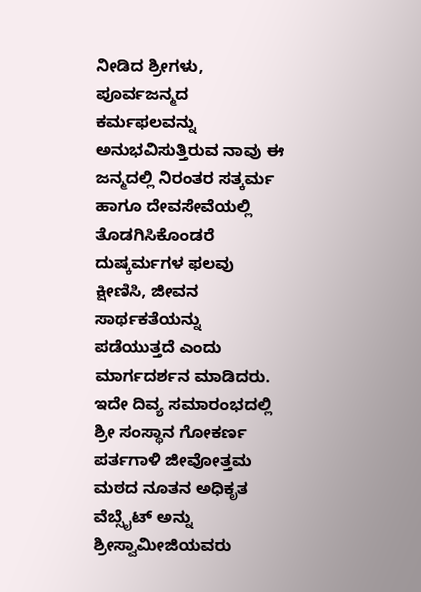ನೀಡಿದ ಶ್ರೀಗಳು, ಪೂರ್ವಜನ್ಮದ ಕರ್ಮಫಲವನ್ನು ಅನುಭವಿಸುತ್ತಿರುವ ನಾವು ಈ ಜನ್ಮದಲ್ಲಿ ನಿರಂತರ ಸತ್ಕರ್ಮ ಹಾಗೂ ದೇವಸೇವೆಯಲ್ಲಿ ತೊಡಗಿಸಿಕೊಂಡರೆ ದುಷ್ಕರ್ಮಗಳ ಫಲವು ಕ್ಷೀಣಿಸಿ, ಜೀವನ ಸಾರ್ಥಕತೆಯನ್ನು ಪಡೆಯುತ್ತದೆ ಎಂದು ಮಾರ್ಗದರ್ಶನ ಮಾಡಿದರು.
ಇದೇ ದಿವ್ಯ ಸಮಾರಂಭದಲ್ಲಿ ಶ್ರೀ ಸಂಸ್ಥಾನ ಗೋಕರ್ಣ ಪರ್ತಗಾಳಿ ಜೀವೋತ್ತಮ ಮಠದ ನೂತನ ಅಧಿಕೃತ ವೆಬ್ಸೈಟ್ ಅನ್ನು ಶ್ರೀಸ್ವಾಮೀಜಿಯವರು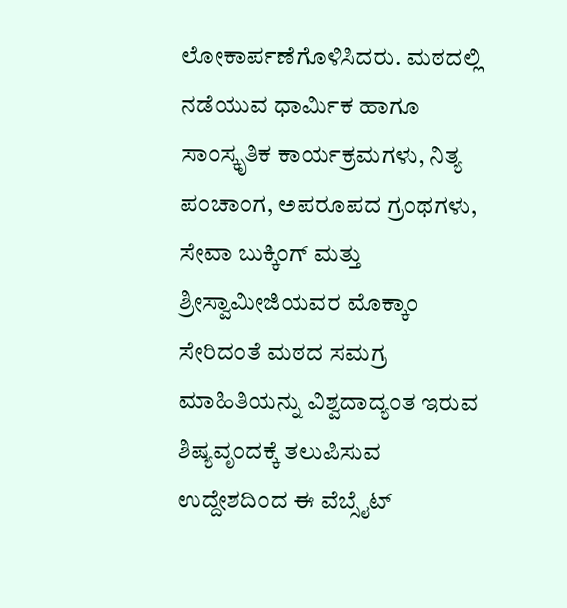ಲೋಕಾರ್ಪಣೆಗೊಳಿಸಿದರು. ಮಠದಲ್ಲಿ ನಡೆಯುವ ಧಾರ್ಮಿಕ ಹಾಗೂ ಸಾಂಸ್ಕೃತಿಕ ಕಾರ್ಯಕ್ರಮಗಳು, ನಿತ್ಯ ಪಂಚಾಂಗ, ಅಪರೂಪದ ಗ್ರಂಥಗಳು, ಸೇವಾ ಬುಕ್ಕಿಂಗ್ ಮತ್ತು ಶ್ರೀಸ್ವಾಮೀಜಿಯವರ ಮೊಕ್ಕಾಂ ಸೇರಿದಂತೆ ಮಠದ ಸಮಗ್ರ ಮಾಹಿತಿಯನ್ನು ವಿಶ್ವದಾದ್ಯಂತ ಇರುವ ಶಿಷ್ಯವೃಂದಕ್ಕೆ ತಲುಪಿಸುವ ಉದ್ದೇಶದಿಂದ ಈ ವೆಬ್ಸೈಟ್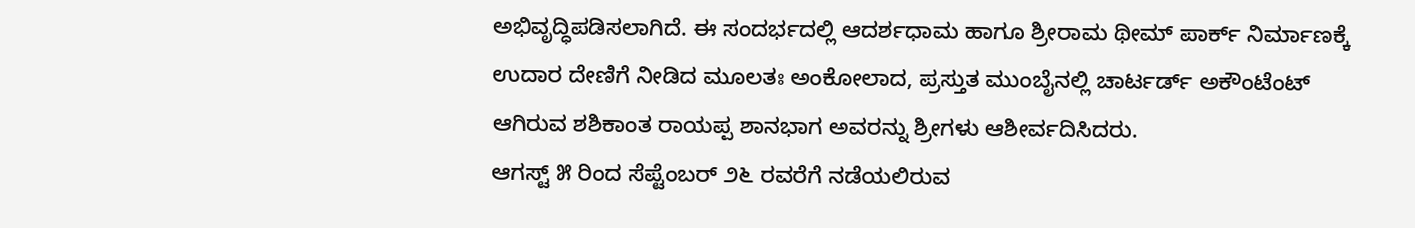ಅಭಿವೃದ್ಧಿಪಡಿಸಲಾಗಿದೆ. ಈ ಸಂದರ್ಭದಲ್ಲಿ ಆದರ್ಶಧಾಮ ಹಾಗೂ ಶ್ರೀರಾಮ ಥೀಮ್ ಪಾರ್ಕ್ ನಿರ್ಮಾಣಕ್ಕೆ ಉದಾರ ದೇಣಿಗೆ ನೀಡಿದ ಮೂಲತಃ ಅಂಕೋಲಾದ, ಪ್ರಸ್ತುತ ಮುಂಬೈನಲ್ಲಿ ಚಾರ್ಟರ್ಡ್ ಅಕೌಂಟೆಂಟ್ ಆಗಿರುವ ಶಶಿಕಾಂತ ರಾಯಪ್ಪ ಶಾನಭಾಗ ಅವರನ್ನು ಶ್ರೀಗಳು ಆಶೀರ್ವದಿಸಿದರು.
ಆಗಸ್ಟ್ ೫ ರಿಂದ ಸೆಪ್ಟೆಂಬರ್ ೨೬ ರವರೆಗೆ ನಡೆಯಲಿರುವ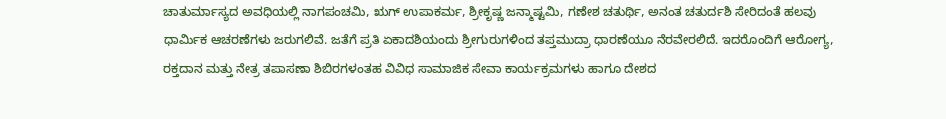ಚಾತುರ್ಮಾಸ್ಯದ ಅವಧಿಯಲ್ಲಿ ನಾಗಪಂಚಮಿ, ಋಗ್ ಉಪಾಕರ್ಮ, ಶ್ರೀಕೃಷ್ಣ ಜನ್ಮಾಷ್ಟಮಿ, ಗಣೇಶ ಚತುರ್ಥಿ, ಅನಂತ ಚತುರ್ದಶಿ ಸೇರಿದಂತೆ ಹಲವು ಧಾರ್ಮಿಕ ಆಚರಣೆಗಳು ಜರುಗಲಿವೆ. ಜತೆಗೆ ಪ್ರತಿ ಏಕಾದಶಿಯಂದು ಶ್ರೀಗುರುಗಳಿಂದ ತಪ್ತಮುದ್ರಾ ಧಾರಣೆಯೂ ನೆರವೇರಲಿದೆ. ಇದರೊಂದಿಗೆ ಆರೋಗ್ಯ, ರಕ್ತದಾನ ಮತ್ತು ನೇತ್ರ ತಪಾಸಣಾ ಶಿಬಿರಗಳಂತಹ ವಿವಿಧ ಸಾಮಾಜಿಕ ಸೇವಾ ಕಾರ್ಯಕ್ರಮಗಳು ಹಾಗೂ ದೇಶದ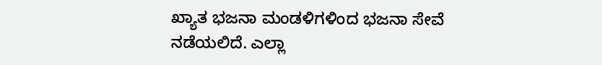ಖ್ಯಾತ ಭಜನಾ ಮಂಡಳಿಗಳಿಂದ ಭಜನಾ ಸೇವೆ ನಡೆಯಲಿದೆ. ಎಲ್ಲಾ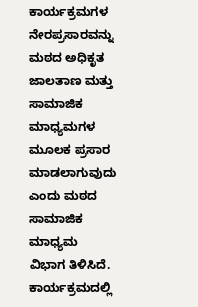ಕಾರ್ಯಕ್ರಮಗಳ ನೇರಪ್ರಸಾರವನ್ನು ಮಠದ ಅಧಿಕೃತ ಜಾಲತಾಣ ಮತ್ತು ಸಾಮಾಜಿಕ ಮಾಧ್ಯಮಗಳ ಮೂಲಕ ಪ್ರಸಾರ ಮಾಡಲಾಗುವುದು ಎಂದು ಮಠದ ಸಾಮಾಜಿಕ ಮಾಧ್ಯಮ ವಿಭಾಗ ತಿಳಿಸಿದೆ.
ಕಾರ್ಯಕ್ರಮದಲ್ಲಿ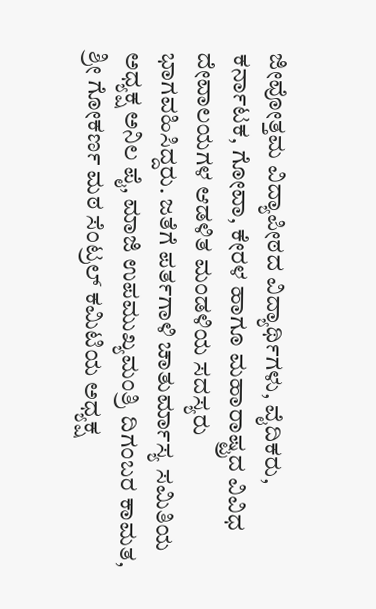ಜೀವೋತ್ತಮ ವಿದ್ಯಾಪೀಠದ ವಿದ್ಯಾರ್ಥಿಗಳು, ವೈದಿಕರು, ಕರ್ನಾಟಕ, ಗೋವಾ, ಕೇರಳ ಹಾಗೂ ಮಹಾರಾಷ್ಟ್ರದ ವಿವಿಧ ದೇವಾಲಯಗಳ ಆಡಳಿತ ಮಂಡಳಿಯ ಸದಸ್ಯರು ಭಾಗವಹಿಸಿದ್ದರು. ಜತೆಗೆ ಪರ್ತಗಾಳಿ ಚಾತುರ್ಮಾಸ್ಯ ಸಮಿತಿಯ ಅಧ್ಯಕ್ಷ ಅನಿಲ ಪೈ, ಮಾಜಿ ಉಪಮುಖ್ಯಮಂತ್ರಿ ದಿಗಂಬರ ಕಾಮತ, ಶ್ರೀ ಗೋಕರ್ಣ ಮಠ ಸೆಂಟ್ರಲ್ ಕಮಿಟಿಯ ಅಧ್ಯಕ್ಷ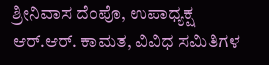ಶ್ರೀನಿವಾಸ ದೆಂಪೊ, ಉಪಾಧ್ಯಕ್ಷ ಆರ್.ಆರ್. ಕಾಮತ, ವಿವಿಧ ಸಮಿತಿಗಳ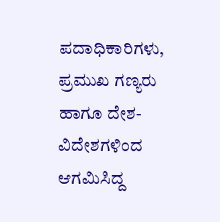ಪದಾಧಿಕಾರಿಗಳು, ಪ್ರಮುಖ ಗಣ್ಯರು ಹಾಗೂ ದೇಶ-ವಿದೇಶಗಳಿಂದ ಆಗಮಿಸಿದ್ದ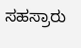ಸಹಸ್ರಾರು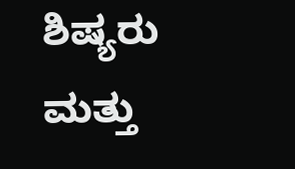ಶಿಷ್ಯರು ಮತ್ತು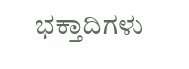ಭಕ್ತಾದಿಗಳು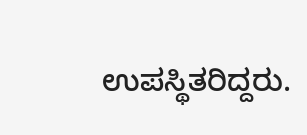ಉಪಸ್ಥಿತರಿದ್ದರು.